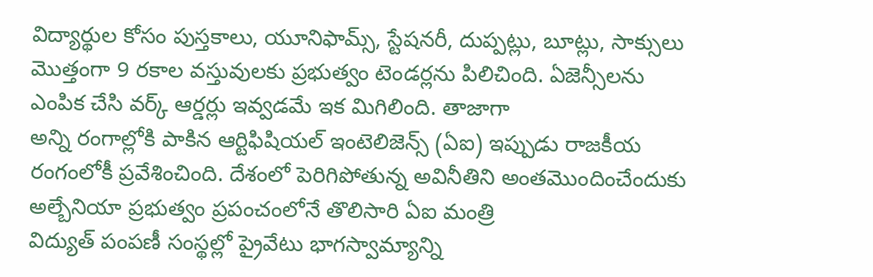విద్యార్థుల కోసం పుస్తకాలు, యూనిఫామ్స్, స్టేషనరీ, దుప్పట్లు, బూట్లు, సాక్సులు మొత్తంగా 9 రకాల వస్తువులకు ప్రభుత్వం టెండర్లను పిలిచింది. ఏజెన్సీలను ఎంపిక చేసి వర్క్ ఆర్డర్లు ఇవ్వడమే ఇక మిగిలింది. తాజాగా
అన్ని రంగాల్లోకి పాకిన ఆర్టిఫిషియల్ ఇంటెలిజెన్స్ (ఏఐ) ఇప్పుడు రాజకీయ రంగంలోకీ ప్రవేశించింది. దేశంలో పెరిగిపోతున్న అవినీతిని అంతమొందించేందుకు అల్బేనియా ప్రభుత్వం ప్రపంచంలోనే తొలిసారి ఏఐ మంత్రి
విద్యుత్ పంపణీ సంస్థల్లో ప్రైవేటు భాగస్వామ్యాన్ని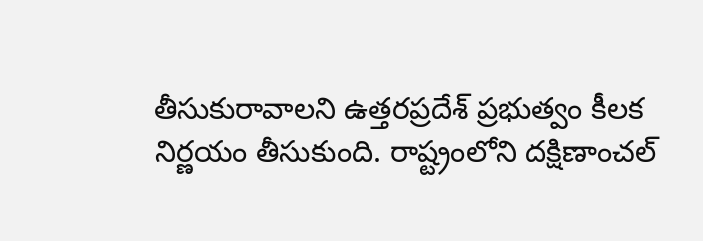తీసుకురావాలని ఉత్తరప్రదేశ్ ప్రభుత్వం కీలక నిర్ణయం తీసుకుంది. రాష్ట్రంలోని దక్షిణాంచల్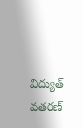విద్యుత్ వతరణ్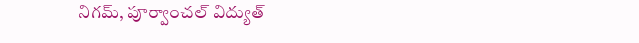నిగమ్, పూర్వాంచల్ విద్యుత్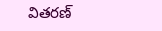వితరణ్